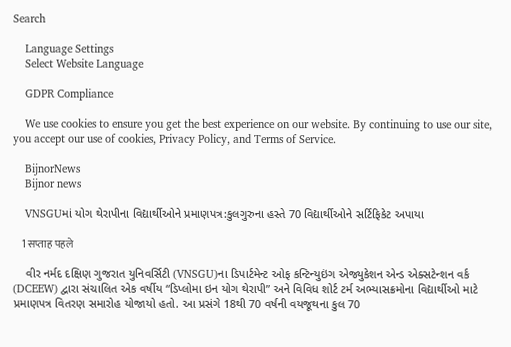Search

    Language Settings
    Select Website Language

    GDPR Compliance

    We use cookies to ensure you get the best experience on our website. By continuing to use our site, you accept our use of cookies, Privacy Policy, and Terms of Service.

    BijnorNews
    Bijnor news

    VNSGUમાં યોગ થેરાપીના વિદ્યાર્થીઓને પ્રમાણપત્ર:કુલગુરુના હસ્તે 70 વિદ્યાર્થીઓને સર્ટિફિકેટ અપાયા

    1 सप्ताह पहले

    વીર નર્મદ દક્ષિણ ગુજરાત યુનિવર્સિટી (VNSGU)ના ડિપાર્ટમેન્ટ ઓફ કન્ટિન્યુઇંગ એજ્યુકેશન એન્ડ એક્સટેન્શન વર્ક (DCEEW) દ્વારા સંચાલિત એક વર્ષીય “ડિપ્લોમા ઇન યોગ થેરાપી” અને વિવિધ શોર્ટ ટર્મ અભ્યાસક્રમોના વિદ્યાર્થીઓ માટે પ્રમાણપત્ર વિતરણ સમારોહ યોજાયો હતો. આ પ્રસંગે 18થી 70 વર્ષની વયજૂથના કુલ 70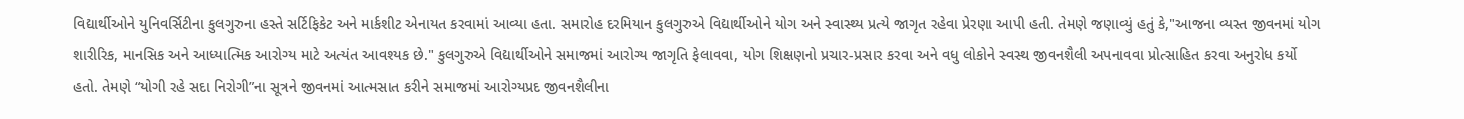વિદ્યાર્થીઓને યુનિવર્સિટીના કુલગુરુના હસ્તે સર્ટિફિકેટ અને માર્કશીટ એનાયત કરવામાં આવ્યા હતા. સમારોહ દરમિયાન કુલગુરુએ વિદ્યાર્થીઓને યોગ અને સ્વાસ્થ્ય પ્રત્યે જાગૃત રહેવા પ્રેરણા આપી હતી. તેમણે જણાવ્યું હતું કે,"આજના વ્યસ્ત જીવનમાં યોગ શારીરિક, માનસિક અને આધ્યાત્મિક આરોગ્ય માટે અત્યંત આવશ્યક છે." કુલગુરુએ વિદ્યાર્થીઓને સમાજમાં આરોગ્ય જાગૃતિ ફેલાવવા, યોગ શિક્ષણનો પ્રચાર-પ્રસાર કરવા અને વધુ લોકોને સ્વસ્થ જીવનશૈલી અપનાવવા પ્રોત્સાહિત કરવા અનુરોધ કર્યો હતો. તેમણે “યોગી રહે સદા નિરોગી”ના સૂત્રને જીવનમાં આત્મસાત કરીને સમાજમાં આરોગ્યપ્રદ જીવનશૈલીના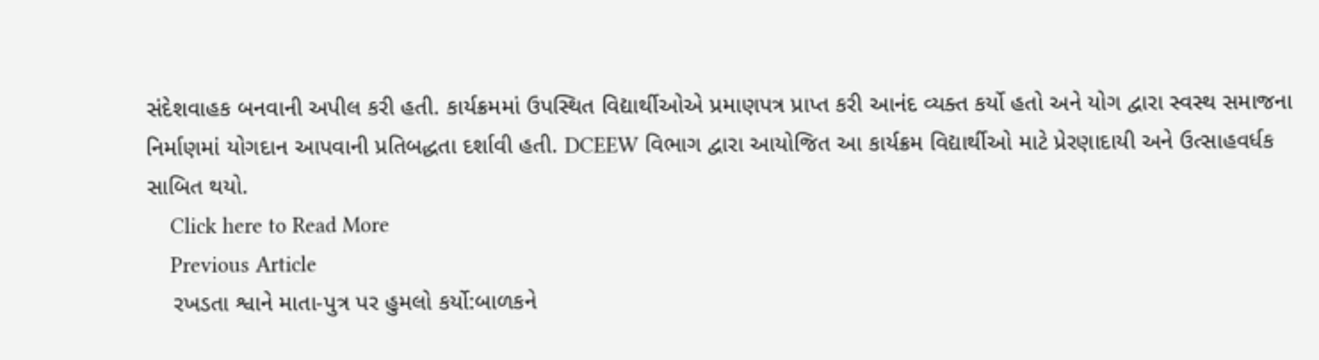સંદેશવાહક બનવાની અપીલ કરી હતી. કાર્યક્રમમાં ઉપસ્થિત વિદ્યાર્થીઓએ પ્રમાણપત્ર પ્રાપ્ત કરી આનંદ વ્યક્ત કર્યો હતો અને યોગ દ્વારા સ્વસ્થ સમાજના નિર્માણમાં યોગદાન આપવાની પ્રતિબદ્ધતા દર્શાવી હતી. DCEEW વિભાગ દ્વારા આયોજિત આ કાર્યક્રમ વિદ્યાર્થીઓ માટે પ્રેરણાદાયી અને ઉત્સાહવર્ધક સાબિત થયો.
    Click here to Read More
    Previous Article
    રખડતા શ્વાને માતા-પુત્ર પર હુમલો કર્યો:બાળકને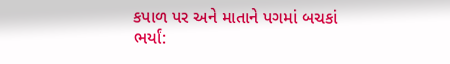કપાળ પર અને માતાને પગમાં બચકાં ભર્યાં: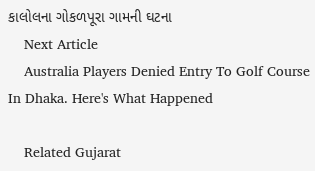કાલોલના ગોકળપૂરા ગામની ઘટના
    Next Article
    Australia Players Denied Entry To Golf Course In Dhaka. Here's What Happened

    Related Gujarat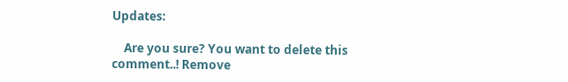Updates:

    Are you sure? You want to delete this comment..! Remove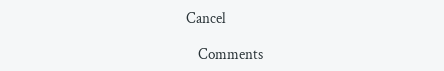Cancel

    Comments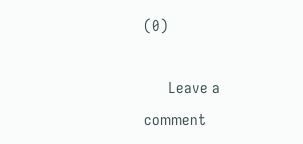(0)

      Leave a comment